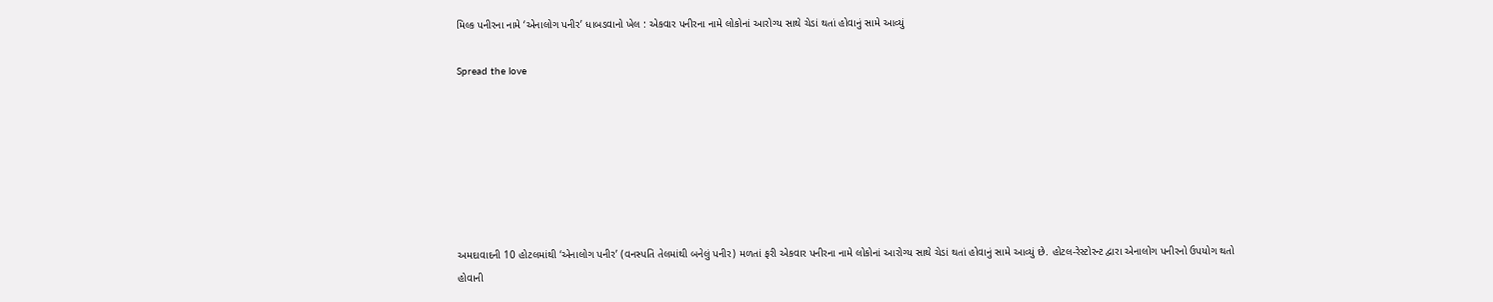મિલ્ક પનીરના નામે ‘એનાલોગ પનીર’ ધાબડવાનો ખેલ : એકવાર પનીરના નામે લોકોનાં આરોગ્ય સાથે ચેડાં થતાં હોવાનું સામે આવ્યું

Spread the love







અમદાવાદની 10 હોટલમાંથી ‘એનાલોગ પનીર’ (વનસ્પતિ તેલમાંથી બનેલું પનીર) મળતાં ફરી એકવાર પનીરના નામે લોકોનાં આરોગ્ય સાથે ચેડાં થતાં હોવાનું સામે આવ્યું છે. હોટલ-રેસ્ટોરન્ટ દ્વારા એનાલોગ પનીરનો ઉપયોગ થતો હોવાની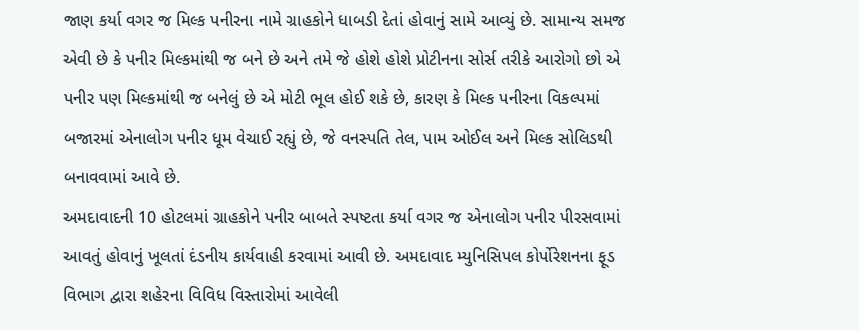જાણ કર્યા વગર જ મિલ્ક પનીરના નામે ગ્રાહકોને ધાબડી દેતાં હોવાનું સામે આવ્યું છે. સામાન્ય સમજ એવી છે કે પનીર મિલ્કમાંથી જ બને છે અને તમે જે હોશે હોશે પ્રોટીનના સોર્સ તરીકે આરોગો છો એ પનીર પણ મિલ્કમાંથી જ બનેલું છે એ મોટી ભૂલ હોઈ શકે છે, કારણ કે મિલ્ક પનીરના વિકલ્પમાં બજારમાં એનાલોગ પનીર ધૂમ વેચાઈ રહ્યું છે, જે વનસ્પતિ તેલ, પામ ઓઈલ અને મિલ્ક સોલિડથી બનાવવામાં આવે છે.
અમદાવાદની 10 હોટલમાં ગ્રાહકોને પનીર બાબતે સ્પષ્ટતા કર્યા વગર જ એનાલોગ પનીર પીરસવામાં આવતું હોવાનું ખૂલતાં દંડનીય કાર્યવાહી કરવામાં આવી છે. અમદાવાદ મ્યુનિસિપલ કોર્પોરેશનના ફૂડ વિભાગ દ્વારા શહેરના વિવિધ વિસ્તારોમાં આવેલી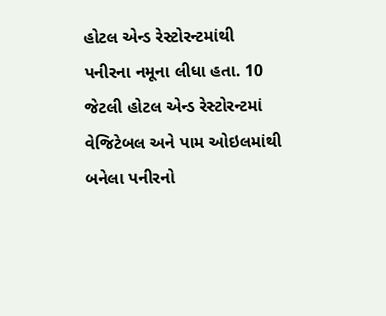હોટલ એન્ડ રેસ્ટોરન્ટમાંથી પનીરના નમૂના લીધા હતા. 10 જેટલી હોટલ એન્ડ રેસ્ટોરન્ટમાં વેજિટેબલ અને પામ ઓઇલમાંથી બનેલા પનીરનો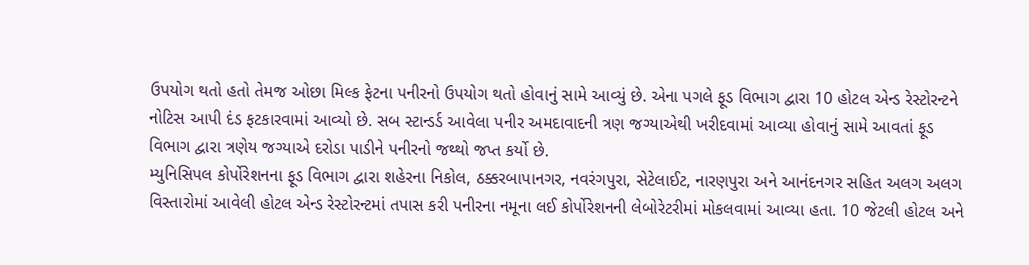ઉપયોગ થતો હતો તેમજ ઓછા મિલ્ક ફેટના પનીરનો ઉપયોગ થતો હોવાનું સામે આવ્યું છે. એના પગલે ફૂડ વિભાગ દ્વારા 10 હોટલ એન્ડ રેસ્ટોરન્ટને નોટિસ આપી દંડ ફટકારવામાં આવ્યો છે. સબ સ્ટાન્ડર્ડ આવેલા પનીર અમદાવાદની ત્રણ જગ્યાએથી ખરીદવામાં આવ્યા હોવાનું સામે આવતાં ફૂડ વિભાગ દ્વારા ત્રણેય જગ્યાએ દરોડા પાડીને પનીરનો જથ્થો જપ્ત કર્યો છે.
મ્યુનિસિપલ કોર્પોરેશનના ફૂડ વિભાગ દ્વારા શહેરના નિકોલ, ઠક્કરબાપાનગર, નવરંગપુરા, સેટેલાઈટ, નારણપુરા અને આનંદનગર સહિત અલગ અલગ વિસ્તારોમાં આવેલી હોટલ એન્ડ રેસ્ટોરન્ટમાં તપાસ કરી પનીરના નમૂના લઈ કોર્પોરેશનની લેબોરેટરીમાં મોકલવામાં આવ્યા હતા. 10 જેટલી હોટલ અને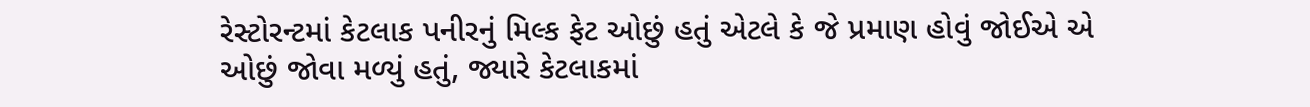રેસ્ટોરન્ટમાં કેટલાક પનીરનું મિલ્ક ફેટ ઓછું હતું એટલે કે જે પ્રમાણ હોવું જોઈએ એ ઓછું જોવા મળ્યું હતું, જ્યારે કેટલાકમાં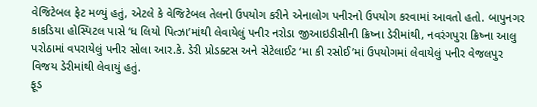વેજિટેબલ ફેટ મળ્યું હતું, એટલે કે વેજિટેબલ તેલનો ઉપયોગ કરીને એનાલોગ પનીરનો ઉપયોગ કરવામાં આવતો હતો. બાપુનગર કાકડિયા હોસ્પિટલ પાસે ‘ધ લિયો પિત્ઝા’માંથી લેવાયેલું પનીર નરોડા જીઆઇડીસીની ક્રિષ્ના ડેરીમાંથી, નવરંગપુરા ક્રિષ્ના આલુ પરોઠામાં વપરાયેલું પનીર સોલા આર.કે. ડેરી પ્રોડક્ટસ અને સેટેલાઈટ ‘મા કી રસોઈ’માં ઉપયોગમાં લેવાયેલું પનીર વેજલપુર વિજય ડેરીમાંથી લેવાયું હતું.
ફૂડ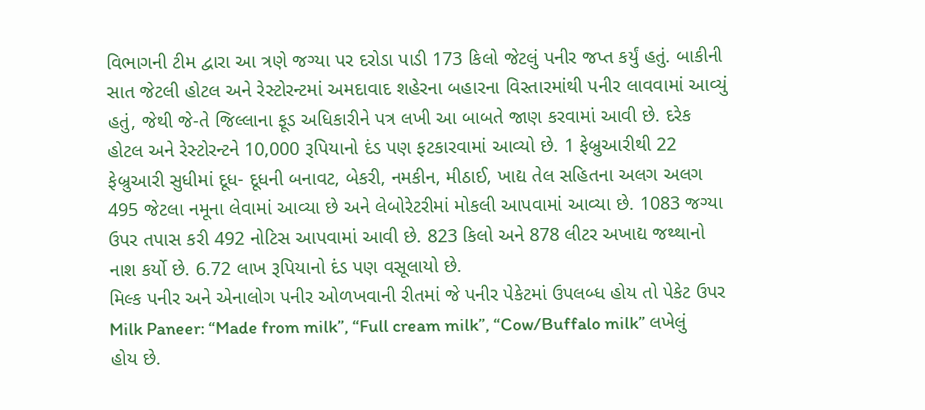વિભાગની ટીમ દ્વારા આ ત્રણે જગ્યા પર દરોડા પાડી 173 કિલો જેટલું પનીર જપ્ત કર્યું હતું. બાકીની સાત જેટલી હોટલ અને રેસ્ટોરન્ટમાં અમદાવાદ શહેરના બહારના વિસ્તારમાંથી પનીર લાવવામાં આવ્યું હતું, જેથી જે-તે જિલ્લાના ફૂડ અધિકારીને પત્ર લખી આ બાબતે જાણ કરવામાં આવી છે. દરેક હોટલ અને રેસ્ટોરન્ટને 10,000 રૂપિયાનો દંડ પણ ફટકારવામાં આવ્યો છે. 1 ફેબ્રુઆરીથી 22 ફેબ્રુઆરી સુધીમાં દૂધ- દૂધની બનાવટ, બેકરી, નમકીન, મીઠાઈ, ખાદ્ય તેલ સહિતના અલગ અલગ 495 જેટલા નમૂના લેવામાં આવ્યા છે અને લેબોરેટરીમાં મોકલી આપવામાં આવ્યા છે. 1083 જગ્યા ઉપર તપાસ કરી 492 નોટિસ આપવામાં આવી છે. 823 કિલો અને 878 લીટર અખાદ્ય જથ્થાનો નાશ કર્યો છે. 6.72 લાખ રૂપિયાનો દંડ પણ વસૂલાયો છે.
મિલ્ક પનીર અને એનાલોગ પનીર ઓળખવાની રીતમાં જે પનીર પેકેટમાં ઉપલબ્ધ હોય તો પેકેટ ઉપર Milk Paneer: “Made from milk”, “Full cream milk”, “Cow/Buffalo milk” લખેલું હોય છે.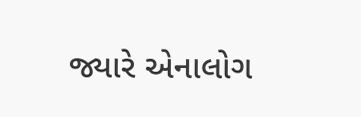જ્યારે એનાલોગ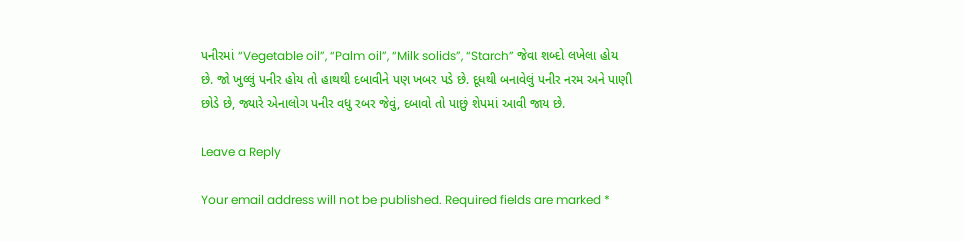પનીરમાં “Vegetable oil”, “Palm oil”, “Milk solids”, “Starch” જેવા શબ્દો લખેલા હોય છે. જો ખુલ્લું પનીર હોય તો હાથથી દબાવીને પણ ખબર પડે છે. દૂધથી બનાવેલું પનીર નરમ અને પાણી છોડે છે, જ્યારે એનાલોગ પનીર વધુ રબર જેવું, દબાવો તો પાછું શેપમાં આવી જાય છે.

Leave a Reply

Your email address will not be published. Required fields are marked *